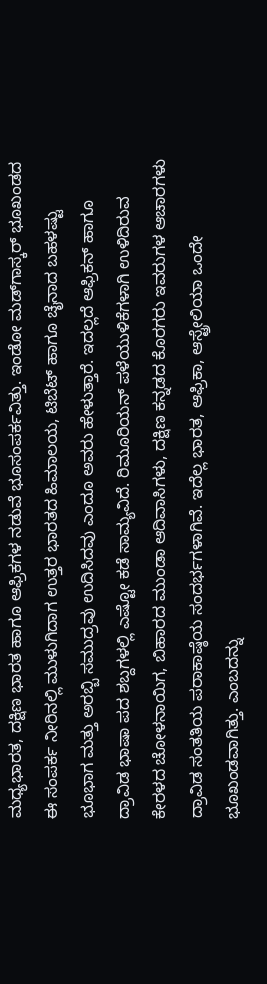ಮಧ್ಯಭಾರತ, ದಕ್ಷಿಣ ಭಾರತ ಹಾಗೂ ಆಫ್ರಿಕಗಳ ನಡುವೆ ಭೂಸಂಪರ್ಕವಿತ್ತು. ಇಂಡೋ ಮಡ್‍ಗಾಸ್ಕರ್ ಭೂಖಂಡದ ಈ ಸಂಪರ್ಕ ನೀರಿನಲ್ಲಿ ಮುಳುಗಿದಾಗ ಉತ್ತರ ಭಾರತದ ಹಿಮಾಲಯ, ಟಿಬೆಟ್ ಹಾಗೂ ಚೈನಾದ ಬಹಳಷ್ಟು ಭೂಭಾಗ ಮತ್ತು ಅರಬ್ಬಿ ಸಮುದ್ರವು ಉದಿಸಿದವು ಎಂದೂ ಅವರು ಹೇಳುತ್ತಾರೆ. ಇದಲ್ಲದೆ ಆಫ್ರಿಕನ್ ಹಾಗೂ ದ್ರಾವಿಡ ಭಾಷಾ ಪದ ಶಬ್ದಗಳಲ್ಲಿ ಎಷ್ಟೋ ಕಡೆ ಸಾಮ್ಯವಿದೆ. ರಿಮೂರಿಯನ್ ಪಳೆಯುಳಿಕೆಗಳಾಗಿ ಉಳಿದಿರುವ ಕೇರಳದ ಚೋಳನಾಯಿಗ, ಬಿಹಾರದ ಮುಂಡಾ ಆದಿವಾಸಿಗಳು, ದಕ್ಷಿಣ ಕನ್ನಡದ ಕೊರಗರು ಇವರುಗಳ ಆಚಾರಗಳು ದ್ರಾವಿಡ ಸಂತತಿಯ ಪರಾಕಾಷ್ಠೆಯ ಸಂದರ್ಭಗಳಾಗಿವೆ. ಇದೆಲ್ಲ ಭಾರತ, ಆಫ್ರಿಕಾ, ಆಸ್ಟ್ರೇಲಿಯಾ ಒಂದೇ ಭೂಖಂಡವಾಗಿತ್ತು. ಎಂಬದನ್ನು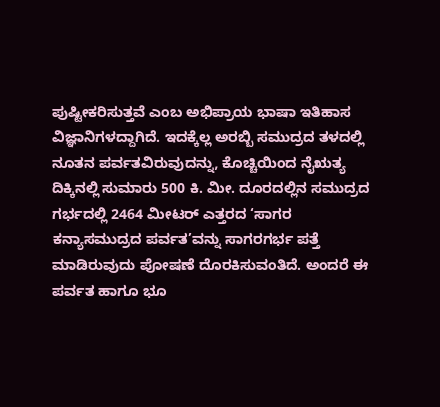ಪುಷ್ಟೀಕರಿಸುತ್ತವೆ ಎಂಬ ಅಭಿಪ್ರಾಯ ಭಾಷಾ ಇತಿಹಾಸ ವಿಜ್ಞಾನಿಗಳದ್ದಾಗಿದೆ. ಇದಕ್ಕೆಲ್ಲ ಅರಬ್ಬಿ ಸಮುದ್ರದ ತಳದಲ್ಲಿ ನೂತನ ಪರ್ವತವಿರುವುದನ್ನು, ಕೊಚ್ಚಿಯಿಂದ ನೈಋತ್ಯ ದಿಕ್ಕಿನಲ್ಲಿ ಸುಮಾರು 500 ಕಿ. ಮೀ. ದೂರದಲ್ಲಿನ ಸಮುದ್ರದ ಗರ್ಭದಲ್ಲಿ 2464 ಮೀಟರ್ ಎತ್ತರದ ‘ಸಾಗರ ಕನ್ಯಾಸಮುದ್ರದ ಪರ್ವತ’ವನ್ನು ಸಾಗರಗರ್ಭ ಪತ್ತೆ ಮಾಡಿರುವುದು ಪೋಷಣೆ ದೊರಕಿಸುವಂತಿದೆ. ಅಂದರೆ ಈ ಪರ್ವತ ಹಾಗೂ ಭೂ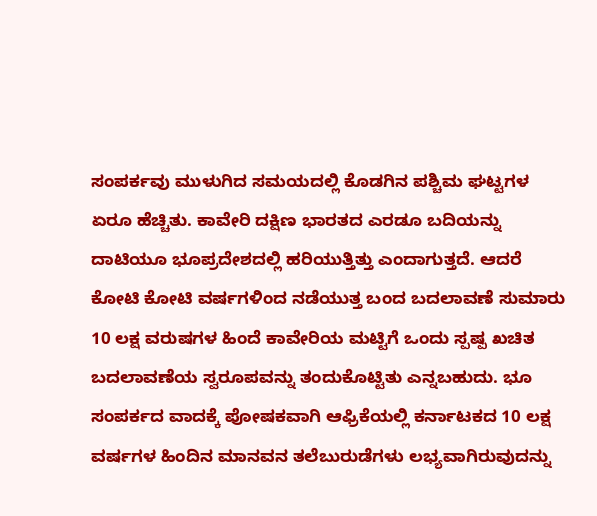ಸಂಪರ್ಕವು ಮುಳುಗಿದ ಸಮಯದಲ್ಲಿ ಕೊಡಗಿನ ಪಶ್ಚಿಮ ಘಟ್ಟಗಳ ಏರೂ ಹೆಚ್ಚಿತು. ಕಾವೇರಿ ದಕ್ಷಿಣ ಭಾರತದ ಎರಡೂ ಬದಿಯನ್ನು ದಾಟಿಯೂ ಭೂಪ್ರದೇಶದಲ್ಲಿ ಹರಿಯುತ್ತಿತ್ತು ಎಂದಾಗುತ್ತದೆ. ಆದರೆ ಕೋಟಿ ಕೋಟಿ ವರ್ಷಗಳಿಂದ ನಡೆಯುತ್ತ ಬಂದ ಬದಲಾವಣೆ ಸುಮಾರು 10 ಲಕ್ಷ ವರುಷಗಳ ಹಿಂದೆ ಕಾವೇರಿಯ ಮಟ್ಟಿಗೆ ಒಂದು ಸ್ಪಷ್ಪ ಖಚಿತ ಬದಲಾವಣೆಯ ಸ್ವರೂಪವನ್ನು ತಂದುಕೊಟ್ಟಿತು ಎನ್ನಬಹುದು. ಭೂ ಸಂಪರ್ಕದ ವಾದಕ್ಕೆ ಪೋಷಕವಾಗಿ ಆಫ್ರಿಕೆಯಲ್ಲಿ ಕರ್ನಾಟಕದ 10 ಲಕ್ಷ ವರ್ಷಗಳ ಹಿಂದಿನ ಮಾನವನ ತಲೆಬುರುಡೆಗಳು ಲಭ್ಯವಾಗಿರುವುದನ್ನು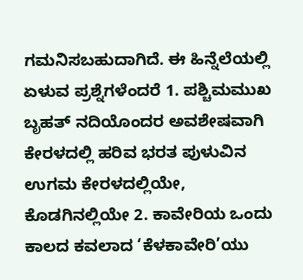ಗಮನಿಸಬಹುದಾಗಿದೆ. ಈ ಹಿನ್ನೆಲೆಯಲ್ಲಿ ಏಳುವ ಪ್ರಶ್ನೆಗಳೆಂದರೆ 1. ಪಶ್ಚಿಮಮುಖ ಬೃಹತ್ ನದಿಯೊಂದರ ಅವಶೇಷವಾಗಿ ಕೇರಳದಲ್ಲಿ ಹರಿವ ಭರತ ಪುಳುವಿನ ಉಗಮ ಕೇರಳದಲ್ಲಿಯೇ, ಕೊಡಗಿನಲ್ಲಿಯೇ 2. ಕಾವೇರಿಯ ಒಂದು ಕಾಲದ ಕವಲಾದ ‘ಕೆಳಕಾವೇರಿ’ಯು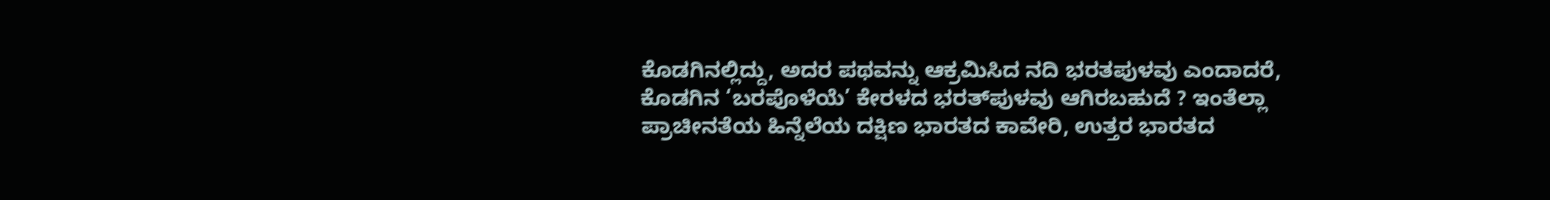ಕೊಡಗಿನಲ್ಲಿದ್ದು, ಅದರ ಪಥವನ್ನು ಆಕ್ರಮಿಸಿದ ನದಿ ಭರತಪುಳವು ಎಂದಾದರೆ, ಕೊಡಗಿನ ‘ಬರಪೊಳೆಯೆ’ ಕೇರಳದ ಭರತ್‍ಪುಳವು ಆಗಿರಬಹುದೆ ? ಇಂತೆಲ್ಲಾ ಪ್ರಾಚೀನತೆಯ ಹಿನ್ನೆಲೆಯ ದಕ್ಷಿಣ ಭಾರತದ ಕಾವೇರಿ, ಉತ್ತರ ಭಾರತದ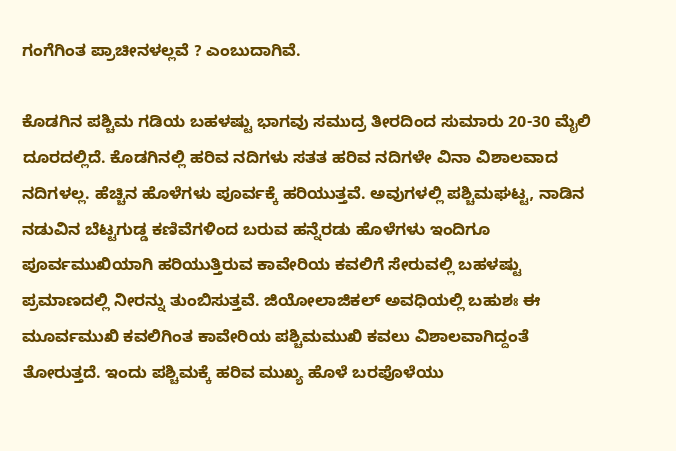ಗಂಗೆಗಿಂತ ಪ್ರಾಚೀನಳಲ್ಲವೆ ? ಎಂಬುದಾಗಿವೆ.

ಕೊಡಗಿನ ಪಶ್ಚಿಮ ಗಡಿಯ ಬಹಳಷ್ಟು ಭಾಗವು ಸಮುದ್ರ ತೀರದಿಂದ ಸುಮಾರು 20-30 ಮೈಲಿ ದೂರದಲ್ಲಿದೆ. ಕೊಡಗಿನಲ್ಲಿ ಹರಿವ ನದಿಗಳು ಸತತ ಹರಿವ ನದಿಗಳೇ ವಿನಾ ವಿಶಾಲವಾದ ನದಿಗಳಲ್ಲ. ಹೆಚ್ಚಿನ ಹೊಳೆಗಳು ಪೂರ್ವಕ್ಕೆ ಹರಿಯುತ್ತವೆ. ಅವುಗಳಲ್ಲಿ ಪಶ್ಚಿಮಘಟ್ಟ, ನಾಡಿನ ನಡುವಿನ ಬೆಟ್ಟಗುಡ್ಡ ಕಣಿವೆಗಳಿಂದ ಬರುವ ಹನ್ನೆರಡು ಹೊಳೆಗಳು ಇಂದಿಗೂ ಪೂರ್ವಮುಖಿಯಾಗಿ ಹರಿಯುತ್ತಿರುವ ಕಾವೇರಿಯ ಕವಲಿಗೆ ಸೇರುವಲ್ಲಿ ಬಹಳಷ್ಟು ಪ್ರಮಾಣದಲ್ಲಿ ನೀರನ್ನು ತುಂಬಿಸುತ್ತವೆ. ಜಿಯೋಲಾಜಿಕಲ್ ಅವಧಿಯಲ್ಲಿ ಬಹುಶಃ ಈ ಮೂರ್ವಮುಖಿ ಕವಲಿಗಿಂತ ಕಾವೇರಿಯ ಪಶ್ಚಿಮಮುಖಿ ಕವಲು ವಿಶಾಲವಾಗಿದ್ದಂತೆ ತೋರುತ್ತದೆ. ಇಂದು ಪಶ್ಚಿಮಕ್ಕೆ ಹರಿವ ಮುಖ್ಯ ಹೊಳೆ ಬರಪೊಳೆಯು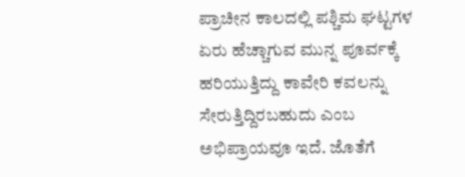ಪ್ರಾಚೀನ ಕಾಲದಲ್ಲಿ ಪಶ್ಚಿಮ ಘಟ್ಟಗಳ ಏರು ಹೆಚ್ಚಾಗುವ ಮುನ್ನ ಪೂರ್ವಕ್ಕೆ ಹರಿಯುತ್ತಿದ್ದು ಕಾವೇರಿ ಕವಲನ್ನು ಸೇರುತ್ತಿದ್ದಿರಬಹುದು ಎಂಬ ಅಭಿಪ್ರಾಯವೂ ಇದೆ. ಜೊತೆಗೆ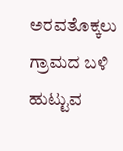ಅರವತೊಕ್ಕಲು ಗ್ರಾಮದ ಬಳಿ ಹುಟ್ಟುವ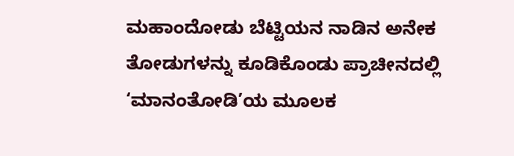ಮಹಾಂದೋಡು ಬೆಟ್ಟಿಯನ ನಾಡಿನ ಅನೇಕ ತೋಡುಗಳನ್ನು ಕೂಡಿಕೊಂಡು ಪ್ರಾಚೀನದಲ್ಲಿ ‘ಮಾನಂತೋಡಿ’ಯ ಮೂಲಕ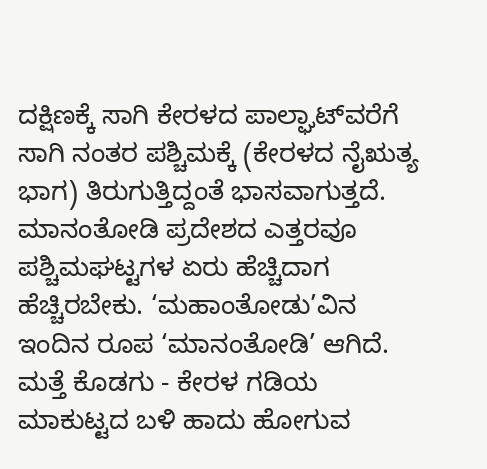ದಕ್ಷಿಣಕ್ಕೆ ಸಾಗಿ ಕೇರಳದ ಪಾಲ್ಘಾಟ್‍ವರೆಗೆ ಸಾಗಿ ನಂತರ ಪಶ್ಚಿಮಕ್ಕೆ (ಕೇರಳದ ನೈಋತ್ಯ ಭಾಗ) ತಿರುಗುತ್ತಿದ್ದಂತೆ ಭಾಸವಾಗುತ್ತದೆ. ಮಾನಂತೋಡಿ ಪ್ರದೇಶದ ಎತ್ತರವೂ ಪಶ್ಚಿಮಘಟ್ಟಗಳ ಏರು ಹೆಚ್ಚಿದಾಗ ಹೆಚ್ಚಿರಬೇಕು. ‘ಮಹಾಂತೋಡು’ವಿನ ಇಂದಿನ ರೂಪ ‘ಮಾನಂತೋಡಿ’ ಆಗಿದೆ. ಮತ್ತೆ ಕೊಡಗು - ಕೇರಳ ಗಡಿಯ ಮಾಕುಟ್ಟದ ಬಳಿ ಹಾದು ಹೋಗುವ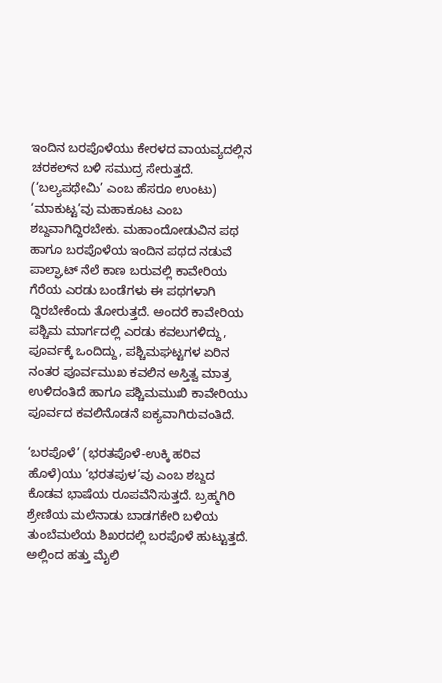ಇಂದಿನ ಬರಪೊಳೆಯು ಕೇರಳದ ವಾಯವ್ಯದಲ್ಲಿನ ಚರಕಲ್‍ನ ಬಳಿ ಸಮುದ್ರ ಸೇರುತ್ತದೆ. (‘ಬಲ್ಯಪಥೇಮಿ’ ಎಂಬ ಹೆಸರೂ ಉಂಟು) ‘ಮಾಕುಟ್ಟ’ವು ಮಹಾಕೂಟ ಎಂಬ ಶಬ್ದವಾಗಿದ್ದಿರಬೇಕು. ಮಹಾಂದೋಡುವಿನ ಪಥ ಹಾಗೂ ಬರಪೊಳೆಯ ಇಂದಿನ ಪಥದ ನಡುವೆ ಪಾಲ್ಘಾಟ್ ನೆಲೆ ಕಾಣ ಬರುವಲ್ಲಿ ಕಾವೇರಿಯ ಗೆರೆಯ ಎರಡು ಬಂಡೆಗಳು ಈ ಪಥಗಳಾಗಿ ದ್ದಿರಬೇಕೆಂದು ತೋರುತ್ತದೆ. ಅಂದರೆ ಕಾವೇರಿಯ ಪಶ್ಚಿಮ ಮಾರ್ಗದಲ್ಲಿ ಎರಡು ಕವಲುಗಳಿದ್ದು, ಪೂರ್ವಕ್ಕೆ ಒಂದಿದ್ದು, ಪಶ್ಚಿಮಘಟ್ಟಗಳ ಏರಿನ ನಂತರ ಪೂರ್ವಮುಖ ಕವಲಿನ ಅಸ್ತಿತ್ವ ಮಾತ್ರ ಉಳಿದಂತಿದೆ ಹಾಗೂ ಪಶ್ಚಿಮಮುಖಿ ಕಾವೇರಿಯು ಪೂರ್ವದ ಕವಲಿನೊಡನೆ ಐಕ್ಯವಾಗಿರುವಂತಿದೆ.

‘ಬರಪೊಳೆ’ (ಭರತಪೊಳೆ-ಉಕ್ಕಿ ಹರಿವ ಹೊಳೆ)ಯು ‘ಭರತಪುಳ’ವು ಎಂಬ ಶಬ್ದದ ಕೊಡವ ಭಾಷೆಯ ರೂಪವೆನಿಸುತ್ತದೆ. ಬ್ರಹ್ಮಗಿರಿ ಶ್ರೇಣಿಯ ಮಲೆನಾಡು ಬಾಡಗಕೇರಿ ಬಳಿಯ ತುಂಬೆಮಲೆಯ ಶಿಖರದಲ್ಲಿ ಬರಪೊಳೆ ಹುಟ್ಟುತ್ತದೆ. ಅಲ್ಲಿಂದ ಹತ್ತು ಮೈಲಿ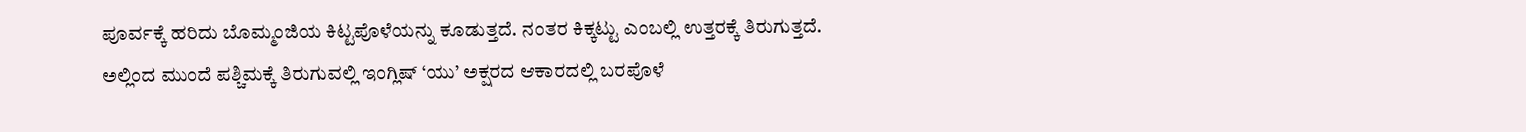ಪೂರ್ವಕ್ಕೆ ಹರಿದು ಬೊಮ್ಮಂಜಿಯ ಕಿಟ್ಟಪೊಳೆಯನ್ನು ಕೂಡುತ್ತದೆ. ನಂತರ ಕಿಕ್ಕಟ್ಟು ಎಂಬಲ್ಲಿ ಉತ್ತರಕ್ಕೆ ತಿರುಗುತ್ತದೆ. ಅಲ್ಲಿಂದ ಮುಂದೆ ಪಶ್ಚಿಮಕ್ಕೆ ತಿರುಗುವಲ್ಲಿ ಇಂಗ್ಲಿಷ್ ‘ಯು’ ಅಕ್ಷರದ ಆಕಾರದಲ್ಲಿ ಬರಪೊಳೆ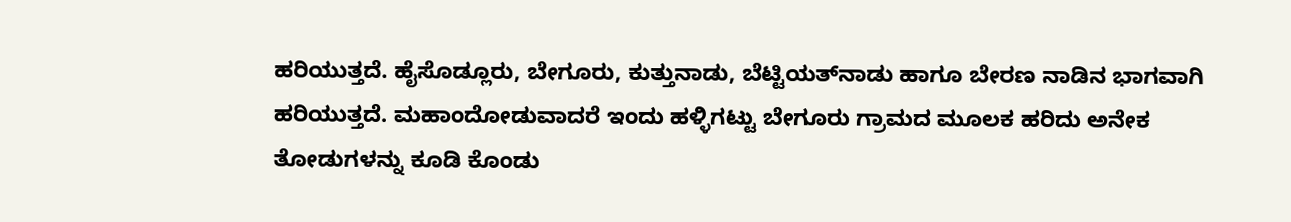ಹರಿಯುತ್ತದೆ. ಹೈಸೊಡ್ಲೂರು, ಬೇಗೂರು, ಕುತ್ತುನಾಡು, ಬೆಟ್ಟಿಯತ್‍ನಾಡು ಹಾಗೂ ಬೇರಣ ನಾಡಿನ ಭಾಗವಾಗಿ ಹರಿಯುತ್ತದೆ. ಮಹಾಂದೋಡುವಾದರೆ ಇಂದು ಹಳ್ಳಿಗಟ್ಟು ಬೇಗೂರು ಗ್ರಾಮದ ಮೂಲಕ ಹರಿದು ಅನೇಕ ತೋಡುಗಳನ್ನು ಕೂಡಿ ಕೊಂಡು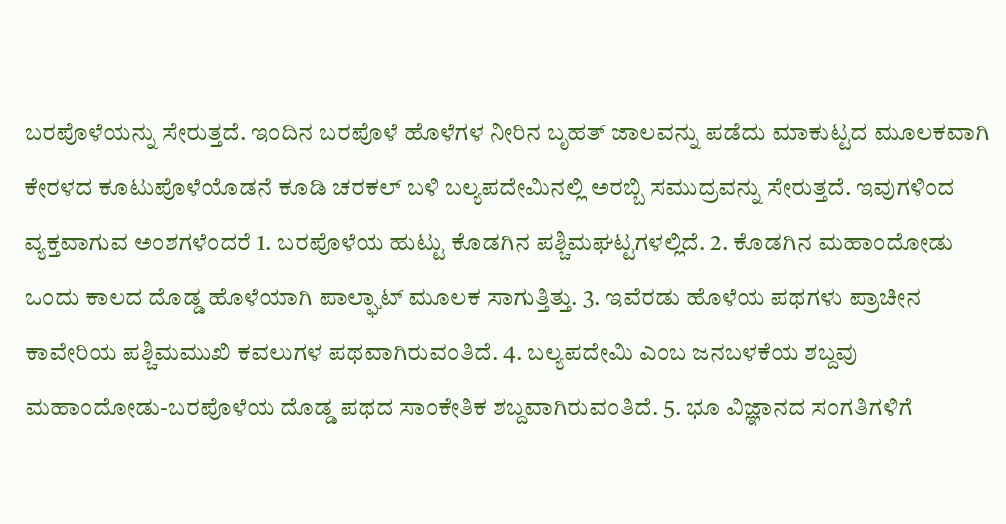ಬರಪೊಳೆಯನ್ನು ಸೇರುತ್ತದೆ. ಇಂದಿನ ಬರಪೊಳೆ ಹೊಳೆಗಳ ನೀರಿನ ಬೃಹತ್ ಜಾಲವನ್ನು ಪಡೆದು ಮಾಕುಟ್ಟದ ಮೂಲಕವಾಗಿ ಕೇರಳದ ಕೂಟುಪೊಳೆಯೊಡನೆ ಕೂಡಿ ಚರಕಲ್ ಬಳಿ ಬಲ್ಯಪದೇಮಿನಲ್ಲಿ ಅರಬ್ಬಿ ಸಮುದ್ರವನ್ನು ಸೇರುತ್ತದೆ. ಇವುಗಳಿಂದ ವ್ಯಕ್ತವಾಗುವ ಅಂಶಗಳೆಂದರೆ 1. ಬರಪೊಳೆಯ ಹುಟ್ಟು ಕೊಡಗಿನ ಪಶ್ಚಿಮಘಟ್ಟಗಳಲ್ಲಿದೆ. 2. ಕೊಡಗಿನ ಮಹಾಂದೋಡು ಒಂದು ಕಾಲದ ದೊಡ್ಡ ಹೊಳೆಯಾಗಿ ಪಾಲ್ಘಾಟ್ ಮೂಲಕ ಸಾಗುತ್ತಿತ್ತು. 3. ಇವೆರಡು ಹೊಳೆಯ ಪಥಗಳು ಪ್ರಾಚೀನ ಕಾವೇರಿಯ ಪಶ್ಚಿಮಮುಖಿ ಕವಲುಗಳ ಪಥವಾಗಿರುವಂತಿದೆ. 4. ಬಲ್ಯಪದೇಮಿ ಎಂಬ ಜನಬಳಕೆಯ ಶಬ್ದವು ಮಹಾಂದೋಡು-ಬರಪೊಳೆಯ ದೊಡ್ಡ ಪಥದ ಸಾಂಕೇತಿಕ ಶಬ್ದವಾಗಿರುವಂತಿದೆ. 5. ಭೂ ವಿಜ್ಞಾನದ ಸಂಗತಿಗಳಿಗೆ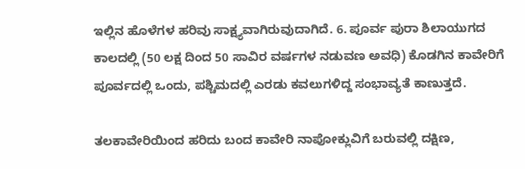ಇಲ್ಲಿನ ಹೊಳೆಗಳ ಹರಿವು ಸಾಕ್ಷ್ಯವಾಗಿರುವುದಾಗಿದೆ. 6. ಪೂರ್ವ ಪುರಾ ಶಿಲಾಯುಗದ ಕಾಲದಲ್ಲಿ (50 ಲಕ್ಷ ದಿಂದ 50 ಸಾವಿರ ವರ್ಷಗಳ ನಡುವಣ ಅವಧಿ) ಕೊಡಗಿನ ಕಾವೇರಿಗೆ ಪೂರ್ವದಲ್ಲಿ ಒಂದು, ಪಶ್ಚಿಮದಲ್ಲಿ ಎರಡು ಕವಲುಗಳಿದ್ದ ಸಂಭಾವ್ಯತೆ ಕಾಣುತ್ತದೆ.

ತಲಕಾವೇರಿಯಿಂದ ಹರಿದು ಬಂದ ಕಾವೇರಿ ನಾಪೋಕ್ಲುವಿಗೆ ಬರುವಲ್ಲಿ ದಕ್ಷಿಣ,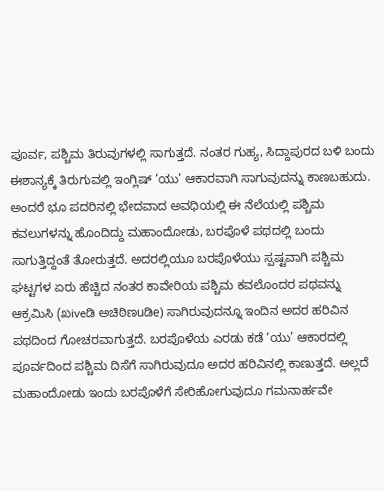ಪೂರ್ವ, ಪಶ್ಚಿಮ ತಿರುವುಗಳಲ್ಲಿ ಸಾಗುತ್ತದೆ. ನಂತರ ಗುಹ್ಯ, ಸಿದ್ದಾಪುರದ ಬಳಿ ಬಂದು ಈಶಾನ್ಯಕ್ಕೆ ತಿರುಗುವಲ್ಲಿ ಇಂಗ್ಲಿಷ್ ‘ಯು’ ಆಕಾರವಾಗಿ ಸಾಗುವುದನ್ನು ಕಾಣಬಹುದು. ಅಂದರೆ ಭೂ ಪದರಿನಲ್ಲಿ ಭೇದವಾದ ಅವಧಿಯಲ್ಲಿ ಈ ನೆಲೆಯಲ್ಲಿ ಪಶ್ಚಿಮ ಕವಲುಗಳನ್ನು ಹೊಂದಿದ್ದು ಮಹಾಂದೋಡು, ಬರಪೊಳೆ ಪಥದಲ್ಲಿ ಬಂದು ಸಾಗುತ್ತಿದ್ದಂತೆ ತೋರುತ್ತದೆ. ಅದರಲ್ಲಿಯೂ ಬರಪೊಳೆಯು ಸ್ಪಷ್ಟವಾಗಿ ಪಶ್ಚಿಮ ಘಟ್ಟಗಳ ಏರು ಹೆಚ್ಚಿದ ನಂತರ ಕಾವೇರಿಯ ಪಶ್ಚಿಮ ಕವಲೊಂದರ ಪಥವನ್ನು ಆಕ್ರಮಿಸಿ (ಖiveಡಿ ಅಚಿಠಿಣuಡಿe) ಸಾಗಿರುವುದನ್ನೂ ಇಂದಿನ ಅದರ ಹರಿವಿನ ಪಥದಿಂದ ಗೋಚರವಾಗುತ್ತದೆ. ಬರಪೊಳೆಯ ಎರಡು ಕಡೆ ‘ಯು’ ಆಕಾರದಲ್ಲಿ ಪೂರ್ವದಿಂದ ಪಶ್ಚಿಮ ದಿಸೆಗೆ ಸಾಗಿರುವುದೂ ಅದರ ಹರಿವಿನಲ್ಲಿ ಕಾಣುತ್ತದೆ. ಅಲ್ಲದೆ ಮಹಾಂದೋಡು ಇಂದು ಬರಪೊಳೆಗೆ ಸೇರಿಹೋಗುವುದೂ ಗಮನಾರ್ಹವೇ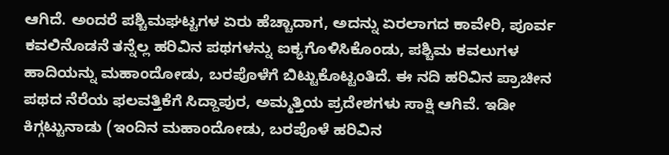ಆಗಿದೆ. ಅಂದರೆ ಪಶ್ಚಿಮಘಟ್ಟಗಳ ಏರು ಹೆಚ್ಚಾದಾಗ, ಅದನ್ನು ಏರಲಾಗದ ಕಾವೇರಿ, ಪೂರ್ವ ಕವಲಿನೊಡನೆ ತನ್ನೆಲ್ಲ ಹರಿವಿನ ಪಥಗಳನ್ನು ಐಕ್ಯಗೊಳಿಸಿಕೊಂಡು, ಪಶ್ಚಿಮ ಕವಲುಗಳ ಹಾದಿಯನ್ನು ಮಹಾಂದೋಡು, ಬರಪೊಳೆಗೆ ಬಿಟ್ಟುಕೊಟ್ಟಂತಿದೆ. ಈ ನದಿ ಹರಿವಿನ ಪ್ರಾಚೀನ ಪಥದ ನೆರೆಯ ಫಲವತ್ತಿಕೆಗೆ ಸಿದ್ದಾಪುರ, ಅಮ್ಮತ್ತಿಯ ಪ್ರದೇಶಗಳು ಸಾಕ್ಷಿ ಆಗಿವೆ. ಇಡೀ ಕಿಗ್ಗಟ್ಟುನಾಡು (ಇಂದಿನ ಮಹಾಂದೋಡು, ಬರಪೊಳೆ ಹರಿವಿನ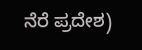ನೆರೆ ಪ್ರದೇಶ)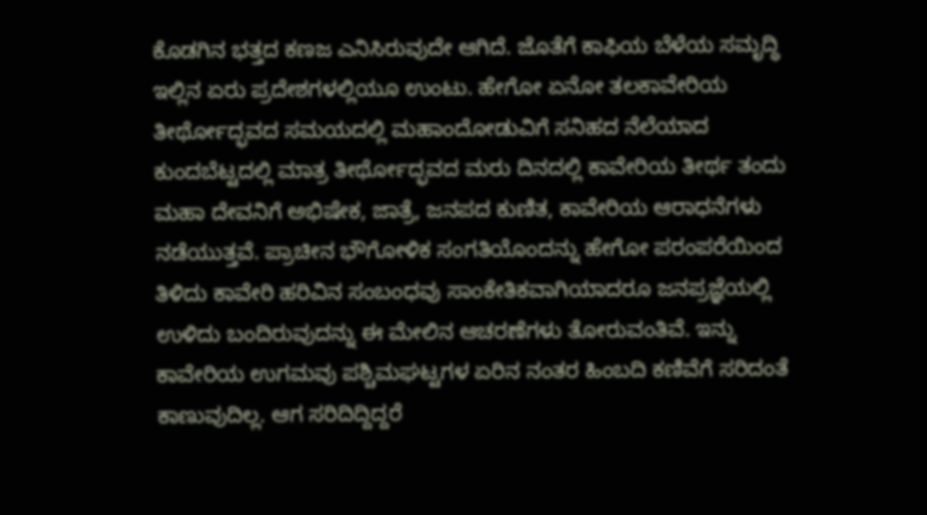ಕೊಡಗಿನ ಭತ್ತದ ಕಣಜ ಎನಿಸಿರುವುದೇ ಆಗಿದೆ. ಜೊತೆಗೆ ಕಾಫಿಯ ಬೆಳೆಯ ಸಮೃದ್ಧಿ ಇಲ್ಲಿನ ಏರು ಪ್ರದೇಶಗಳಲ್ಲಿಯೂ ಉಂಟು. ಹೇಗೋ ಏನೋ ತಲಕಾವೇರಿಯ ತೀರ್ಥೋದ್ಭವದ ಸಮಯದಲ್ಲಿ ಮಹಾಂದೋಡುವಿಗೆ ಸನಿಹದ ನೆಲೆಯಾದ ಕುಂದಬೆಟ್ಟದಲ್ಲಿ ಮಾತ್ರ ತೀರ್ಥೋದ್ಭವದ ಮರು ದಿನದಲ್ಲಿ ಕಾವೇರಿಯ ತೀರ್ಥ ತಂದು ಮಹಾ ದೇವನಿಗೆ ಅಭಿಷೇಕ, ಜಾತ್ರೆ, ಜನಪದ ಕುಣಿತ, ಕಾವೇರಿಯ ಆರಾಧನೆಗಳು ನಡೆಯುತ್ತವೆ. ಪ್ರಾಚೀನ ಭೌಗೋಳಿಕ ಸಂಗತಿಯೊಂದನ್ನು ಹೇಗೋ ಪರಂಪರೆಯಿಂದ ತಿಳಿದು ಕಾವೇರಿ ಹರಿವಿನ ಸಂಬಂಧವು ಸಾಂಕೇತಿಕವಾಗಿಯಾದರೂ ಜನಪ್ರಜ್ಞೆಯಲ್ಲಿ ಉಳಿದು ಬಂದಿರುವುದನ್ನು ಈ ಮೇಲಿನ ಆಚರಣೆಗಳು ತೋರುವಂತಿವೆ. ಇನ್ನು ಕಾವೇರಿಯ ಉಗಮವು ಪಶ್ಚಿಮಘಟ್ಟಗಳ ಏರಿನ ನಂತರ ಹಿಂಬದಿ ಕಣಿವೆಗೆ ಸರಿದಂತೆ ಕಾಣುವುದಿಲ್ಲ. ಆಗ ಸರಿದಿದ್ದಿದ್ದರೆ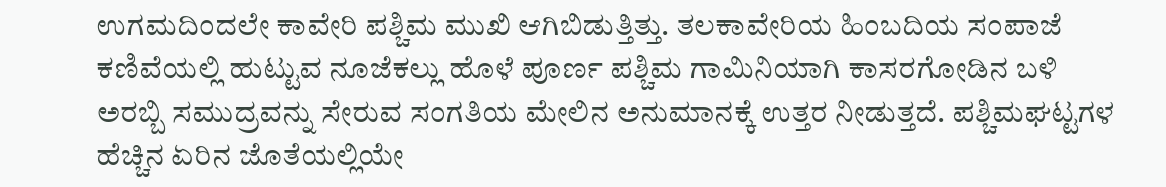ಉಗಮದಿಂದಲೇ ಕಾವೇರಿ ಪಶ್ಚಿಮ ಮುಖಿ ಆಗಿಬಿಡುತ್ತಿತ್ತು. ತಲಕಾವೇರಿಯ ಹಿಂಬದಿಯ ಸಂಪಾಜೆ ಕಣಿವೆಯಲ್ಲಿ ಹುಟ್ಟುವ ನೂಜೆಕಲ್ಲು ಹೊಳೆ ಪೂರ್ಣ ಪಶ್ಚಿಮ ಗಾಮಿನಿಯಾಗಿ ಕಾಸರಗೋಡಿನ ಬಳಿ ಅರಬ್ಬಿ ಸಮುದ್ರವನ್ನು ಸೇರುವ ಸಂಗತಿಯ ಮೇಲಿನ ಅನುಮಾನಕ್ಕೆ ಉತ್ತರ ನೀಡುತ್ತದೆ. ಪಶ್ಚಿಮಘಟ್ಟಗಳ ಹೆಚ್ಚಿನ ಏರಿನ ಜೊತೆಯಲ್ಲಿಯೇ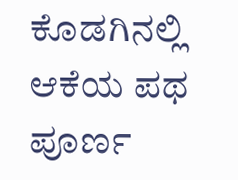ಕೊಡಗಿನಲ್ಲಿ ಆಕೆಯ ಪಥ ಪೂರ್ಣ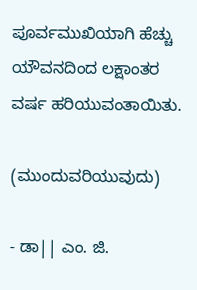ಪೂರ್ವಮುಖಿಯಾಗಿ ಹೆಚ್ಚು ಯೌವನದಿಂದ ಲಕ್ಷಾಂತರ ವರ್ಷ ಹರಿಯುವಂತಾಯಿತು.

(ಮುಂದುವರಿಯುವುದು)

- ಡಾ|| ಎಂ. ಜಿ.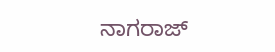ನಾಗರಾಜ್